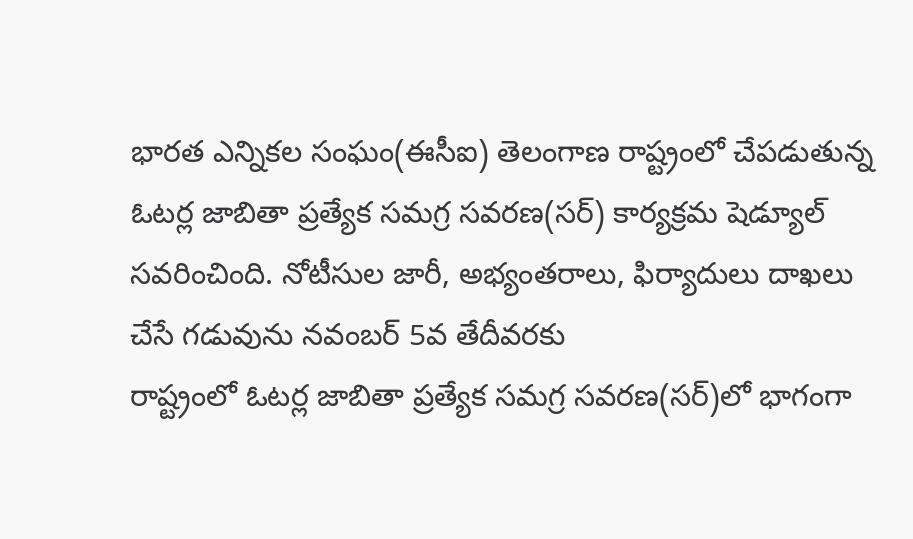భారత ఎన్నికల సంఘం(ఈసీఐ) తెలంగాణ రాష్ట్రంలో చేపడుతున్న ఓటర్ల జాబితా ప్రత్యేక సమగ్ర సవరణ(సర్) కార్యక్రమ షెడ్యూల్ సవరించింది. నోటీసుల జారీ, అభ్యంతరాలు, ఫిర్యాదులు దాఖలు చేసే గడువును నవంబర్ 5వ తేదీవరకు
రాష్ట్రంలో ఓటర్ల జాబితా ప్రత్యేక సమగ్ర సవరణ(సర్)లో భాగంగా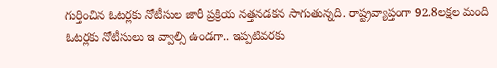గుర్తించిన ఓటర్లకు నోటీసుల జారీ ప్రక్రియ నత్తనడకన సాగుతున్నది. రాష్ట్రవ్యాప్తంగా 92.8లక్షల మంది ఓటర్లకు నోటీసులు ఇ వ్వాల్సి ఉండగా.. ఇప్పటివరకు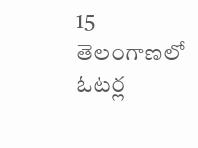15
తెలంగాణలో ఓటర్ల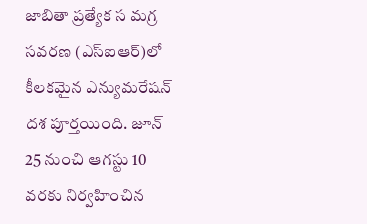జాబితా ప్రత్యేక స మగ్ర సవరణ (ఎస్ఐఆర్)లో కీలకమైన ఎన్యుమరేషన్ దశ పూర్తయింది. జూన్ 25 నుంచి ఆగస్టు 10 వరకు నిర్వహించిన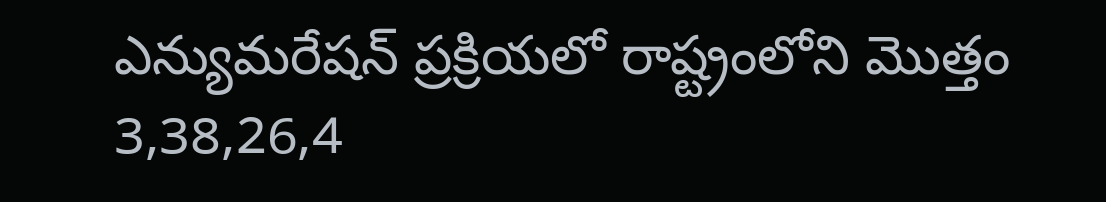ఎన్యుమరేషన్ ప్రక్రియలో రాష్ట్రంలోని మొత్తం 3,38,26,4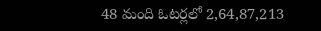48 మంది ఓటర్లలో 2,64,87,213